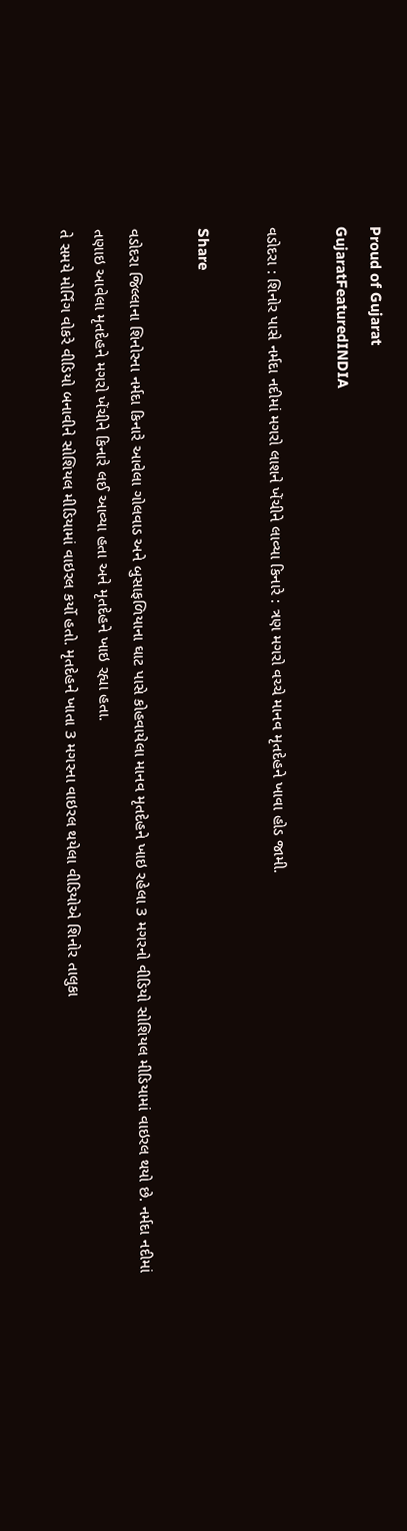Proud of Gujarat
GujaratFeaturedINDIA

વડોદરા : શિનોર પાસે નર્મદા નદીમાં મગરો લાશને ખેંચીને લાવ્યા કિનારે : ત્રણ મગરો વચ્ચે માનવ મૃતદેહને ખાવા હોડ જામી.

Share

વડોદરા જિલ્લાના શિનોરના નર્મદા કિનારે આવેલા ગોલવાડ અને બુસાફળિયાના ઘાટ પાસે કોહવાયેલા માનવ મૃતદેહને ખાઇ રહેલા 3 મગરનો વીડિયો સોશિયલ મીડિયામાં વાઇરલ થયો છે. નર્મદા નદીમાં તણાઇ આવેલા મૃતદેહને મગરો ખેંચીને કિનારે લઈ આવ્યા હતા અને મૃતદેહને ખાઇ રહ્યા હતા.
તે સમયે મોર્નિંગ વોકરે વીડિયો બનાવીને સોશિયલ મીડિયામાં વાઇરલ કર્યો હતો. મૃતદેહને ખાતા 3 મગરના વાઇરલ થયેલા વીડિયોએ શિનોર તાલુકા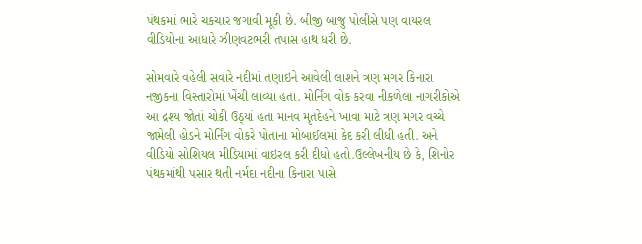પંથકમાં ભારે ચકચાર જગાવી મૂકી છે. બીજી બાજુ પોલીસે પણ વાયરલ વીડિયોના આધારે ઝીણવટભરી તપાસ હાથ ધરી છે.

સોમવારે વહેલી સવારે નદીમાં તણાઇને આવેલી લાશને ત્રણ મગર કિનારા નજીકના વિસ્તારોમાં ખેંચી લાવ્યા હતા. મોર્નિંગ વોક કરવા નીકળેલા નાગરીકોએ આ દ્રશ્ય જોતાં ચોકી ઉઠ્યાં હતા માનવ મૃતદેહને ખાવા માટે ત્રણ મગર વચ્ચે જામેલી હોડને મોર્નિંગ વોકરે પોતાના મોબાઈલમાં કેદ કરી લીધી હતી. અને વીડિયો સોશિયલ મીડિયામાં વાઇરલ કરી દીધો હતો.ઉલ્લેખનીય છે કે, શિનોર પંથકમાંથી પસાર થતી નર્મદા નદીના કિનારા પાસે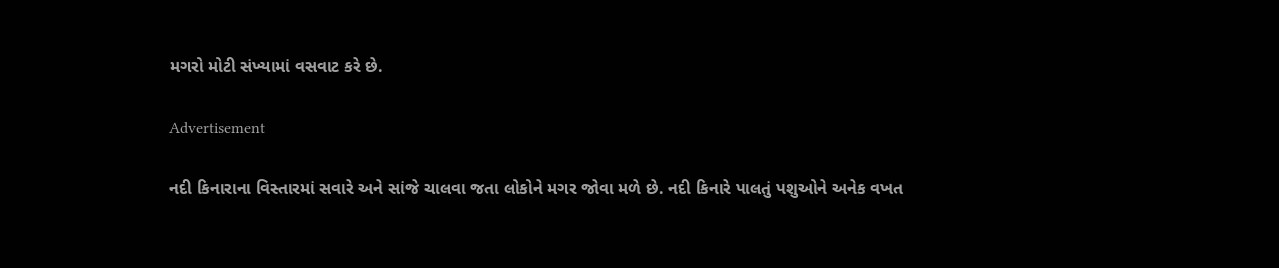મગરો મોટી સંખ્યામાં વસવાટ કરે છે.

Advertisement

નદી કિનારાના વિસ્તારમાં સવારે અને સાંજે ચાલવા જતા લોકોને મગર જોવા મળે છે. નદી કિનારે પાલતું પશુઓને અનેક વખત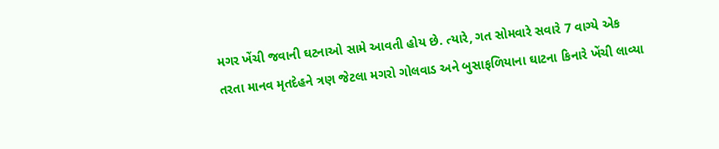મગર ખેંચી જવાની ઘટનાઓ સામે આવતી હોય છે. ત્યારે, ગત સોમવારે સવારે 7 વાગ્યે એક તરતા માનવ મૃતદેહને ત્રણ જેટલા મગરો ગોલવાડ અને બુસાફળિયાના ઘાટના કિનારે ખેંચી લાવ્યા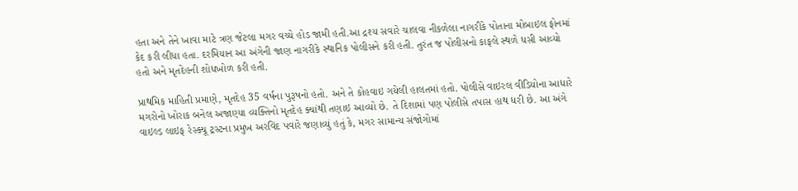હતા અને તેને ખાવા માટે ત્રણ જેટલા મગર વચ્ચે હોડ જામી હતી.આ દ્રશ્ય સવારે ચાલવા નીકળેલા નાગરીકે પોતાના મોબાઇલ ફોનમાં કેદ કરી લીધા હતા. દરમિયાન આ અંગેની જાણ નાગરીકે સ્થાનિક પોલીસને કરી હતી. તુરંત જ પોલીસનો કાફલે સ્થળે ધસી આવ્યો હતો અને મૃતદેહની શોધખોળ કરી હતી.

પ્રાથમિક માહિતી પ્રમાણે, મૃતદેહ 35 વર્ષના પુરૂષનો હતો. અને તે કોહવાઇ ગયેલી હાલતમાં હતો. પોલીસે વાઇરલ વીડિયોના આધારે મગરોનો ખોરાક બનેલ અજાણ્યા વ્યક્તિનો મૃતદેહ ક્યાંથી તણાઇ આવ્યો છે. તે દિશામાં પણ પોલીસે તપાસ હાથ ધરી છે. આ અંગે વાઇલ્ડ લાઇફ રેસ્ક્યૂ ટ્રસ્ટના પ્રમુખ અરવિંદ પવારે જણાવ્યું હતું કે, મગર સામાન્ય સંજોગોમાં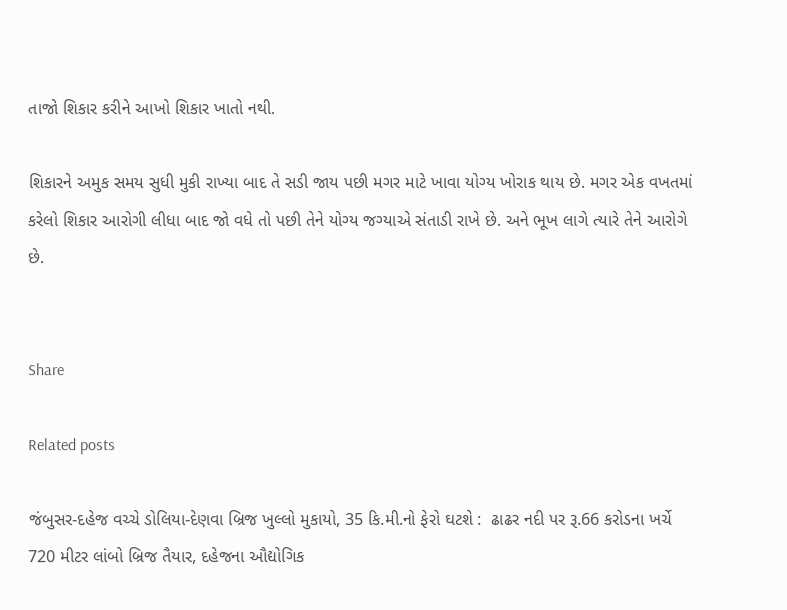તાજો શિકાર કરીને આખો શિકાર ખાતો નથી.

શિકારને અમુક સમય સુધી મુકી રાખ્યા બાદ તે સડી જાય પછી મગર માટે ખાવા યોગ્ય ખોરાક થાય છે. મગર એક વખતમાં કરેલો શિકાર આરોગી લીધા બાદ જો વધે તો પછી તેને યોગ્ય જગ્યાએ સંતાડી રાખે છે. અને ભૂખ લાગે ત્યારે તેને આરોગે છે.


Share

Related posts

જંબુસર-દહેજ વચ્ચે ડોલિયા-દેણવા બ્રિજ ખુલ્લો મુકાયો, 35 કિ.મી.નો ફેરો ઘટશે :  ઢાઢર નદી પર રૂ.66 કરોડના ખર્ચે 720 મીટર લાંબો બ્રિજ તૈયાર, દહેજના ઔદ્યોગિક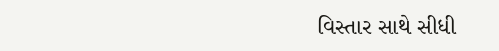વિસ્તાર સાથે સીધી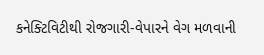કનેક્ટિવિટીથી રોજગારી-વેપારને વેગ મળવાની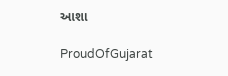આશા

ProudOfGujarat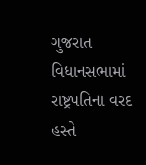ગુજરાત વિધાનસભામાં રાષ્ટ્રપતિના વરદ હસ્તે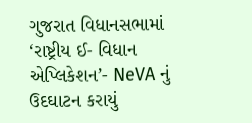ગુજરાત વિધાનસભામાં ‘રાષ્ટ્રીય ઈ- વિધાન એપ્લિકેશન’- NeVA નું ઉદઘાટન કરાયું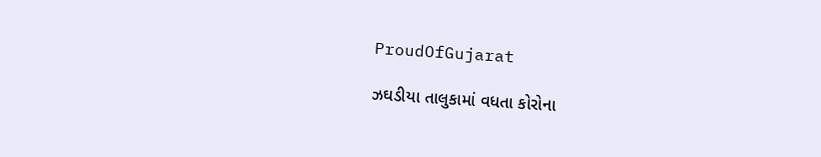ProudOfGujarat

ઝઘડીયા તાલુકામાં વધતા કોરોના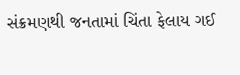સંક્રમણથી જનતામાં ચિંતા ફેલાય ગઈ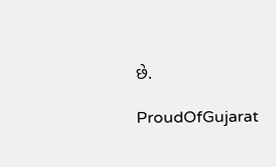છે.

ProudOfGujarat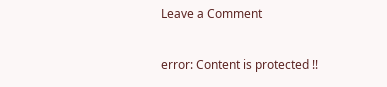Leave a Comment

error: Content is protected !!